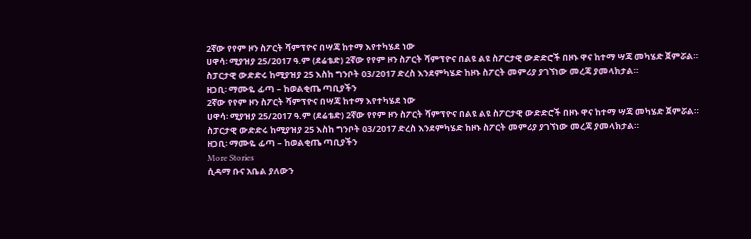2ኛው የየም ዞን ስፖርት ሻምፕዮና በሣጃ ከተማ እየተካሄደ ነው
ሀዋሳ፡ ሚያዝያ 25/2017 ዓ.ም (ደሬቴድ) 2ኛው የየም ዞን ስፖርት ሻምፕዮና በልዩ ልዩ ስፖርታዊ ውድድሮች በዞኑ ዋና ከተማ ሣጃ መካሄድ ጀምሯል።
ስፓርታዊ ውድድሩ ከሚያዝያ 25 እስከ ግንቦት 03/2017 ድረስ እንደምካሄድ ከዞኑ ስፖርት መምሪያ ያገኘነው መረጃ ያመላክታል።
ዘጋቢ፡ ማሙዬ ፊጣ – ከወልቂጤ ጣቢያችን
2ኛው የየም ዞን ስፖርት ሻምፕዮና በሣጃ ከተማ እየተካሄደ ነው
ሀዋሳ፡ ሚያዝያ 25/2017 ዓ.ም (ደሬቴድ) 2ኛው የየም ዞን ስፖርት ሻምፕዮና በልዩ ልዩ ስፖርታዊ ውድድሮች በዞኑ ዋና ከተማ ሣጃ መካሄድ ጀምሯል።
ስፓርታዊ ውድድሩ ከሚያዝያ 25 እስከ ግንቦት 03/2017 ድረስ እንደምካሄድ ከዞኑ ስፖርት መምሪያ ያገኘነው መረጃ ያመላክታል።
ዘጋቢ፡ ማሙዬ ፊጣ – ከወልቂጤ ጣቢያችን
More Stories
ሲዳማ ቡና አቤል ያለውን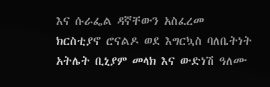እና ሱራፌል ዳኛቸውን አስፈረመ
ክርስቲያኖ ሮናልዶ ወደ እግርኳስ ባለቤትነት
አትሌት ቢኒያም መላክ እና ውድነሽ ዓለሙ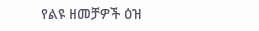የልዩ ዘመቻዎች ዕዝ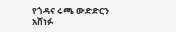የጎዳና ሩጫ ውድድርን አሸነፉ